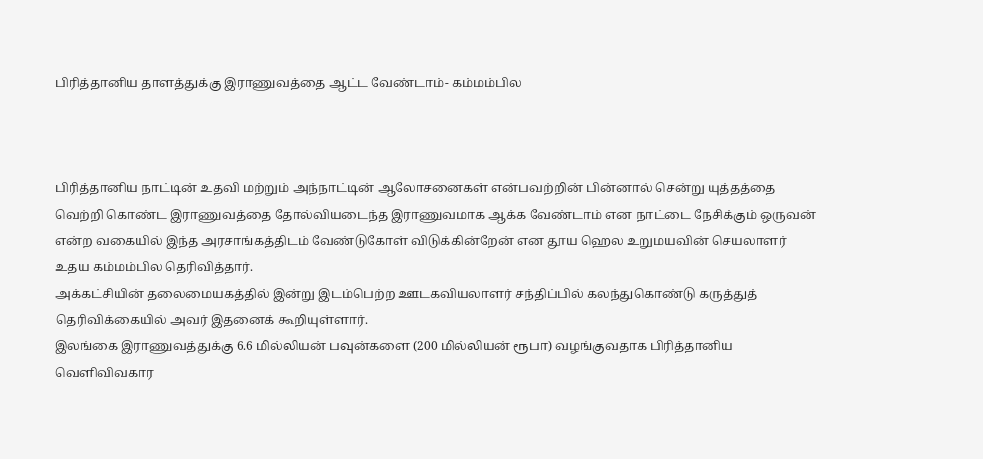பிரித்தானிய தாளத்துக்கு இராணுவத்தை ஆட்ட வேண்டாம்- கம்மம்பில



பிரித்தானிய நாட்டின் உதவி மற்றும் அந்நாட்டின் ஆலோசனைகள் என்பவற்றின் பின்னால் சென்று யுத்தத்தை வெற்றி கொண்ட இராணுவத்தை தோல்வியடைந்த இராணுவமாக ஆக்க வேண்டாம் என நாட்டை நேசிக்கும் ஒருவன் என்ற வகையில் இந்த அரசாங்கத்திடம் வேண்டுகோள் விடுக்கின்றேன் என தூய ஹெல உறுமயவின் செயலாளர் உதய கம்மம்பில தெரிவித்தார்.
அக்கட்சியின் தலைமையகத்தில் இன்று இடம்பெற்ற ஊடகவியலாளர் சந்திப்பில் கலந்துகொண்டு கருத்துத் தெரிவிக்கையில் அவர் இதனைக் கூறியுள்ளார்.
இலங்கை இராணுவத்துக்கு 6.6 மில்லியன் பவுன்களை (200 மில்லியன் ரூபா) வழங்குவதாக பிரித்தானிய வெளிவிவகார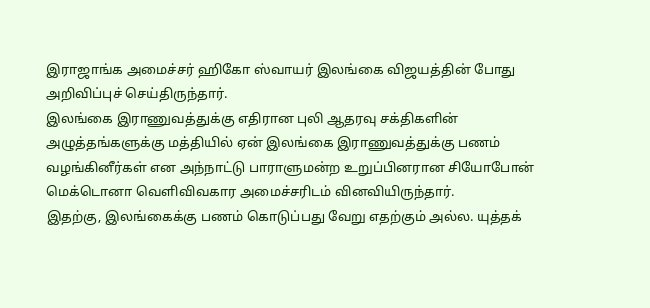இராஜாங்க அமைச்சர் ஹிகோ ஸ்வாயர் இலங்கை விஜயத்தின் போது அறிவிப்புச் செய்திருந்தார்.
இலங்கை இராணுவத்துக்கு எதிரான புலி ஆதரவு சக்திகளின் அழுத்தங்களுக்கு மத்தியில் ஏன் இலங்கை இராணுவத்துக்கு பணம் வழங்கினீர்கள் என அந்நாட்டு பாராளுமன்ற உறுப்பினரான சியோபோன் மெக்டொனா வெளிவிவகார அமைச்சரிடம் வினவியிருந்தார்.
இதற்கு, இலங்கைக்கு பணம் கொடுப்பது வேறு எதற்கும் அல்ல. யுத்தக்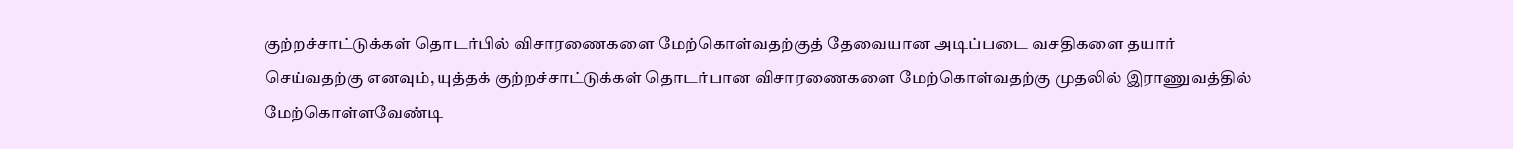குற்றச்சாட்டுக்கள் தொடர்பில் விசாரணைகளை மேற்கொள்வதற்குத் தேவையான அடிப்படை வசதிகளை தயார் செய்வதற்கு எனவும், யுத்தக் குற்றச்சாட்டுக்கள் தொடர்பான விசாரணைகளை மேற்கொள்வதற்கு முதலில் இராணுவத்தில் மேற்கொள்ளவேண்டி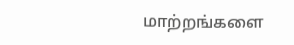மாற்றங்களை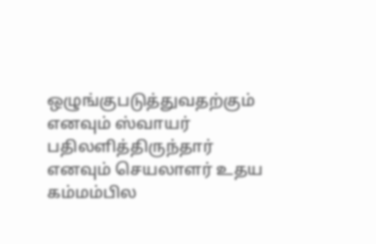ஒழுங்குபடுத்துவதற்கும் எனவும் ஸ்வாயர் பதிலளித்திருந்தார் எனவும் செயலாளர் உதய கம்மம்பில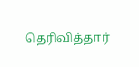தெரிவித்தார்